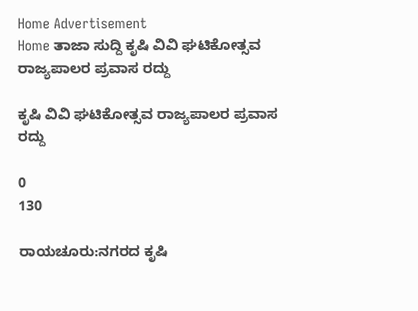Home Advertisement
Home ತಾಜಾ ಸುದ್ದಿ ಕೃಷಿ ವಿವಿ ಘಟಿಕೋತ್ಸವ ರಾಜ್ಯಪಾಲರ ಪ್ರವಾಸ ರದ್ದು

ಕೃಷಿ ವಿವಿ ಘಟಿಕೋತ್ಸವ ರಾಜ್ಯಪಾಲರ ಪ್ರವಾಸ ರದ್ದು

0
130

ರಾಯಚೂರು:ನಗರದ ಕೃಷಿ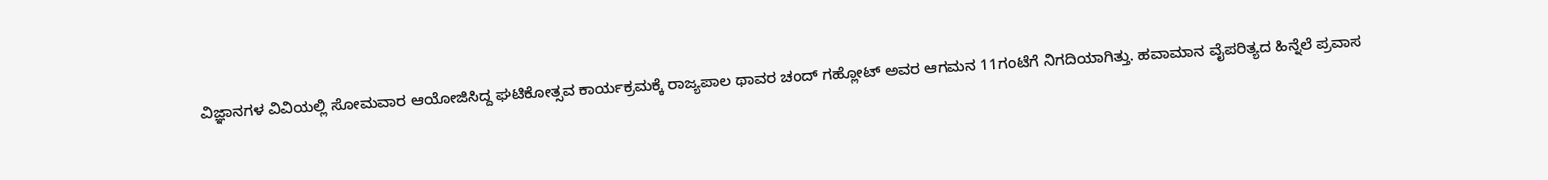ವಿಜ್ಞಾನಗಳ ವಿವಿಯಲ್ಲಿ ಸೋಮವಾರ ಆಯೋಜಿಸಿದ್ದ ಘಟಿಕೋತ್ಸವ ಕಾರ್ಯಕ್ರಮಕ್ಕೆ ರಾಜ್ಯಪಾಲ ಥಾವರ ಚಂದ್ ಗಹ್ಲೋಟ್ ಅವರ ಆಗಮನ 11ಗಂಟೆಗೆ ನಿಗದಿಯಾಗಿತ್ತು. ಹವಾಮಾನ ವೈಪರಿತ್ಯದ ಹಿನ್ನೆಲೆ ಪ್ರವಾಸ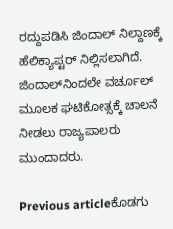ರದ್ದುಪಡಿಸಿ ಜಿಂದಾಲ್ ನಿಲ್ದಾಣಕ್ಕೆ ಹೆಲಿಕ್ಯಾಪ್ಟರ್ ನಿಲ್ಲಿಸಲಾಗಿದೆ. ಜಿಂದಾಲ್‌ನಿಂದಲೇ ವರ್ಚೂಲ್ ಮೂಲಕ ಘಟಿಕೋತ್ಸಕ್ಕೆ ಚಾಲನೆ ನೀಡಲು ರಾಜ್ಯಪಾಲರು ಮುಂದಾದರು.

Previous articleಕೊಡಗು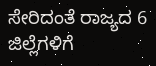ಸೇರಿದಂತೆ ರಾಜ್ಯದ 6 ಜಿಲ್ಲೆಗಳಿಗೆ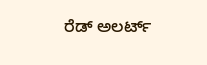ರೆಡ್‌ ಅಲರ್ಟ್‌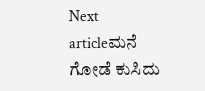Next articleಮನೆ ಗೋಡೆ ಕುಸಿದು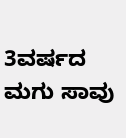3ವರ್ಷದ ಮಗು ಸಾವು